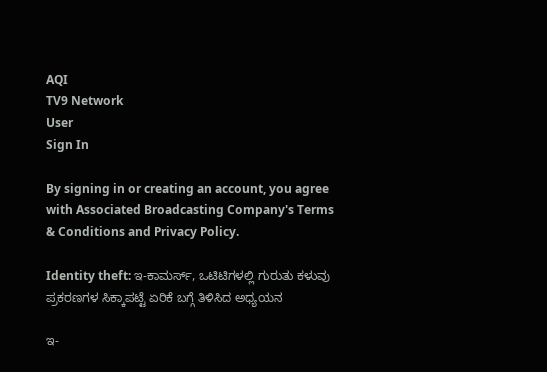AQI
TV9 Network
User
Sign In

By signing in or creating an account, you agree with Associated Broadcasting Company's Terms & Conditions and Privacy Policy.

Identity theft: ಇ-ಕಾಮರ್ಸ್, ಒಟಿಟಿಗಳಲ್ಲಿ ಗುರುತು ಕಳುವು ಪ್ರಕರಣಗಳ ಸಿಕ್ಕಾಪಟ್ಟೆ ಏರಿಕೆ ಬಗ್ಗೆ ತಿಳಿಸಿದ ಅಧ್ಯಯನ

ಇ-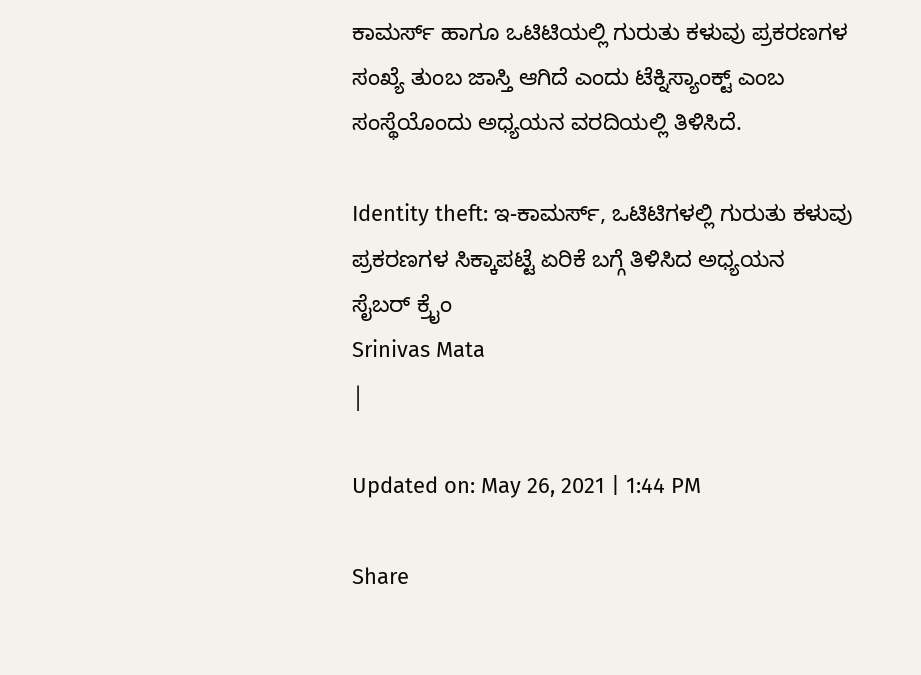ಕಾಮರ್ಸ್ ಹಾಗೂ ಒಟಿಟಿಯಲ್ಲಿ ಗುರುತು ಕಳುವು ಪ್ರಕರಣಗಳ ಸಂಖ್ಯೆ ತುಂಬ ಜಾಸ್ತಿ ಆಗಿದೆ ಎಂದು ಟೆಕ್ನಿಸ್ಯಾಂಕ್ಟ್ ಎಂಬ ಸಂಸ್ಥೆಯೊಂದು ಅಧ್ಯಯನ ವರದಿಯಲ್ಲಿ ತಿಳಿಸಿದೆ.

Identity theft: ಇ-ಕಾಮರ್ಸ್, ಒಟಿಟಿಗಳಲ್ಲಿ ಗುರುತು ಕಳುವು ಪ್ರಕರಣಗಳ ಸಿಕ್ಕಾಪಟ್ಟೆ ಏರಿಕೆ ಬಗ್ಗೆ ತಿಳಿಸಿದ ಅಧ್ಯಯನ
ಸೈಬರ್ ಕ್ರೈಂ
Srinivas Mata
|

Updated on: May 26, 2021 | 1:44 PM

Share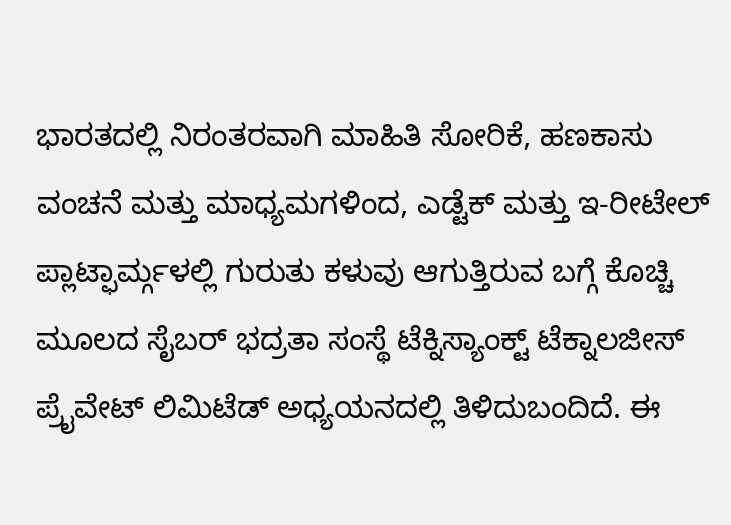ಭಾರತದಲ್ಲಿ ನಿರಂತರವಾಗಿ ಮಾಹಿತಿ ಸೋರಿಕೆ, ಹಣಕಾಸು ವಂಚನೆ ಮತ್ತು ಮಾಧ್ಯಮಗಳಿಂದ, ಎಡ್ಟೆಕ್ ಮತ್ತು ಇ-ರೀಟೇಲ್ ಪ್ಲಾಟ್ಫಾರ್ಮ್ಗಳಲ್ಲಿ ಗುರುತು ಕಳುವು ಆಗುತ್ತಿರುವ ಬಗ್ಗೆ ಕೊಚ್ಚಿ ಮೂಲದ ಸೈಬರ್ ಭದ್ರತಾ ಸಂಸ್ಥೆ ಟೆಕ್ನಿಸ್ಯಾಂಕ್ಟ್ ಟೆಕ್ನಾಲಜೀಸ್ ಪ್ರೈವೇಟ್ ಲಿಮಿಟೆಡ್ ಅಧ್ಯಯನದಲ್ಲಿ ತಿಳಿದುಬಂದಿದೆ. ಈ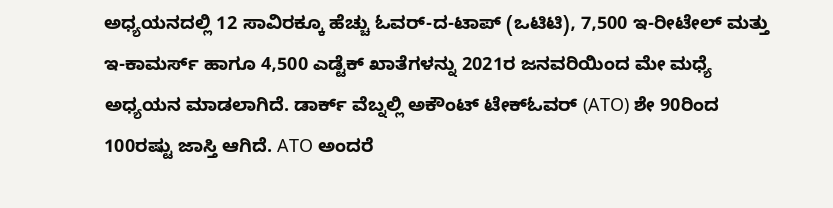ಅಧ್ಯಯನದಲ್ಲಿ 12 ಸಾವಿರಕ್ಕೂ ಹೆಚ್ಚು ಓವರ್-ದ-ಟಾಪ್ (ಒಟಿಟಿ), 7,500 ಇ-ರೀಟೇಲ್ ಮತ್ತು ಇ-ಕಾಮರ್ಸ್ ಹಾಗೂ 4,500 ಎಡ್ಟೆಕ್ ಖಾತೆಗಳನ್ನು 2021ರ ಜನವರಿಯಿಂದ ಮೇ ಮಧ್ಯೆ ಅಧ್ಯಯನ ಮಾಡಲಾಗಿದೆ. ಡಾರ್ಕ್ ವೆಬ್ನಲ್ಲಿ ಅಕೌಂಟ್ ಟೇಕ್ಓವರ್ (ATO) ಶೇ 90ರಿಂದ 100ರಷ್ಟು ಜಾಸ್ತಿ ಆಗಿದೆ. ATO ಅಂದರೆ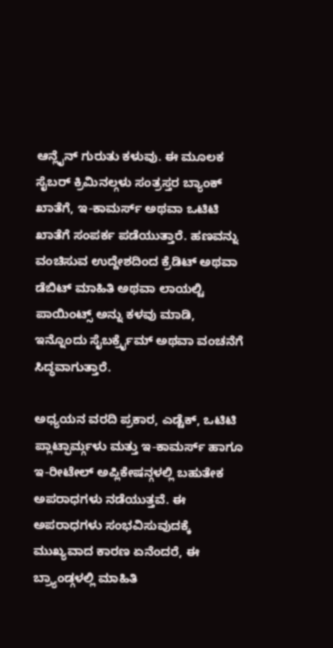ಆನ್ಲೈನ್ ಗುರುತು ಕಳುವು. ಈ ಮೂಲಕ ಸೈಬರ್ ಕ್ರಿಮಿನಲ್ಗಳು ಸಂತ್ರಸ್ತರ ಬ್ಯಾಂಕ್ ಖಾತೆಗೆ, ಇ-ಕಾಮರ್ಸ್ ಅಥವಾ ಒಟಿಟಿ ಖಾತೆಗೆ ಸಂಪರ್ಕ ಪಡೆಯುತ್ತಾರೆ. ಹಣವನ್ನು ವಂಚಿಸುವ ಉದ್ದೇಶದಿಂದ ಕ್ರೆಡಿಟ್ ಅಥವಾ ಡೆಬಿಟ್ ಮಾಹಿತಿ ಅಥವಾ ಲಾಯಲ್ಟಿ ಪಾಯಿಂಟ್ಸ್ ಅನ್ನು ಕಳವು ಮಾಡಿ, ಇನ್ನೊಂದು ಸೈಬರ್ಕ್ರೈಮ್ ಅಥವಾ ವಂಚನೆಗೆ ಸಿದ್ಧವಾಗುತ್ತಾರೆ.

ಅಧ್ಯಯನ ವರದಿ ಪ್ರಕಾರ, ಎಡ್ಟೆಕ್, ಒಟಿಟಿ ಪ್ಲಾಟ್ಫಾರ್ಮ್ಗಳು ಮತ್ತು ಇ-ಕಾಮರ್ಸ್ ಹಾಗೂ ಇ-ರೀಟೇಲ್ ಅಪ್ಲಿಕೇಷನ್ಗಳಲ್ಲಿ ಬಹುತೇಕ ಅಪರಾಧಗಳು ನಡೆಯುತ್ತವೆ. ಈ ಅಪರಾಧಗಳು ಸಂಭವಿಸುವುದಕ್ಕೆ ಮುಖ್ಯವಾದ ಕಾರಣ ಏನೆಂದರೆ, ಈ ಬ್ರ್ಯಾಂಡ್ಗಳಲ್ಲಿ ಮಾಹಿತಿ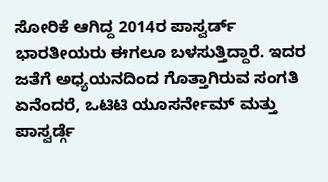ಸೋರಿಕೆ ಆಗಿದ್ದ 2014ರ ಪಾಸ್ವರ್ಡ್ ಭಾರತೀಯರು ಈಗಲೂ ಬಳಸುತ್ತಿದ್ದಾರೆ. ಇದರ ಜತೆಗೆ ಅಧ್ಯಯನದಿಂದ ಗೊತ್ತಾಗಿರುವ ಸಂಗತಿ ಏನೆಂದರೆ, ಒಟಿಟಿ ಯೂಸರ್ನೇಮ್ ಮತ್ತು ಪಾಸ್ವರ್ಡ್ಗೆ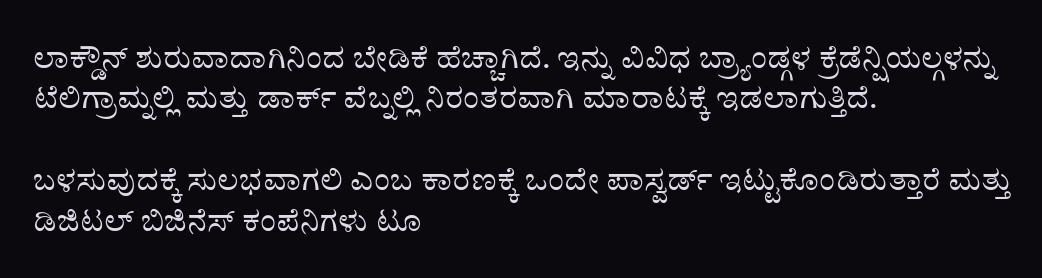ಲಾಕ್ಡೌನ್ ಶುರುವಾದಾಗಿನಿಂದ ಬೇಡಿಕೆ ಹೆಚ್ಚಾಗಿದೆ. ಇನ್ನು ವಿವಿಧ ಬ್ರ್ಯಾಂಡ್ಗಳ ಕ್ರೆಡೆನ್ಷಿಯಲ್ಗಳನ್ನು ಟೆಲಿಗ್ರಾಮ್ನಲ್ಲಿ ಮತ್ತು ಡಾರ್ಕ್ ವೆಬ್ನಲ್ಲಿ ನಿರಂತರವಾಗಿ ಮಾರಾಟಕ್ಕೆ ಇಡಲಾಗುತ್ತಿದೆ.

ಬಳಸುವುದಕ್ಕೆ ಸುಲಭವಾಗಲಿ ಎಂಬ ಕಾರಣಕ್ಕೆ ಒಂದೇ ಪಾಸ್ವರ್ಡ್ ಇಟ್ಟುಕೊಂಡಿರುತ್ತಾರೆ ಮತ್ತು ಡಿಜಿಟಲ್ ಬಿಜಿನೆಸ್ ಕಂಪೆನಿಗಳು ಟೂ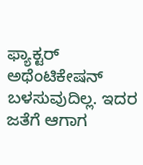ಫ್ಯಾಕ್ಟರ್ ಅಥೆಂಟಿಕೇಷನ್ ಬಳಸುವುದಿಲ್ಲ. ಇದರ ಜತೆಗೆ ಆಗಾಗ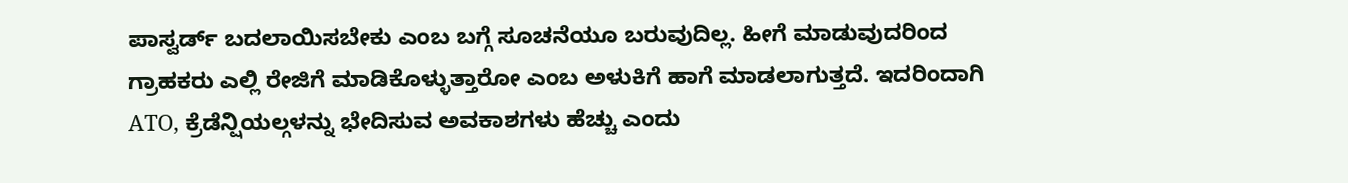ಪಾಸ್ವರ್ಡ್ ಬದಲಾಯಿಸಬೇಕು ಎಂಬ ಬಗ್ಗೆ ಸೂಚನೆಯೂ ಬರುವುದಿಲ್ಲ. ಹೀಗೆ ಮಾಡುವುದರಿಂದ ಗ್ರಾಹಕರು ಎಲ್ಲಿ ರೇಜಿಗೆ ಮಾಡಿಕೊಳ್ಳುತ್ತಾರೋ ಎಂಬ ಅಳುಕಿಗೆ ಹಾಗೆ ಮಾಡಲಾಗುತ್ತದೆ. ಇದರಿಂದಾಗಿ ATO, ಕ್ರೆಡೆನ್ಷಿಯಲ್ಗಳನ್ನು ಭೇದಿಸುವ ಅವಕಾಶಗಳು ಹೆಚ್ಚು ಎಂದು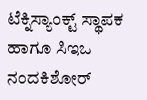ಟೆಕ್ನಿಸ್ಯಾಂಕ್ಟ್ ಸ್ಥಾಪಕ ಹಾಗೂ ಸಿಇಒ ನಂದಕಿಶೋರ್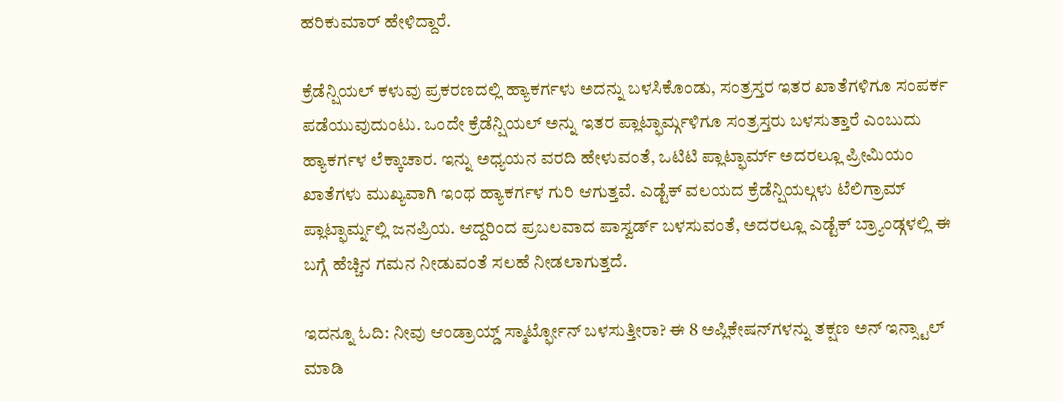ಹರಿಕುಮಾರ್ ಹೇಳಿದ್ದಾರೆ.

ಕ್ರೆಡೆನ್ಷಿಯಲ್ ಕಳುವು ಪ್ರಕರಣದಲ್ಲಿ ಹ್ಯಾಕರ್ಗಳು ಅದನ್ನು ಬಳಸಿಕೊಂಡು, ಸಂತ್ರಸ್ತರ ಇತರ ಖಾತೆಗಳಿಗೂ ಸಂಪರ್ಕ ಪಡೆಯುವುದುಂಟು. ಒಂದೇ ಕ್ರೆಡೆನ್ಷಿಯಲ್ ಅನ್ನು ಇತರ ಪ್ಲಾಟ್ಫಾರ್ಮ್ಗಳಿಗೂ ಸಂತ್ರಸ್ತರು ಬಳಸುತ್ತಾರೆ ಎಂಬುದು ಹ್ಯಾಕರ್ಗಳ ಲೆಕ್ಕಾಚಾರ. ಇನ್ನು ಅಧ್ಯಯನ ವರದಿ ಹೇಳುವಂತೆ, ಒಟಿಟಿ ಪ್ಲಾಟ್ಫಾರ್ಮ್ ಅದರಲ್ಲೂ ಪ್ರೀಮಿಯಂ ಖಾತೆಗಳು ಮುಖ್ಯವಾಗಿ ಇಂಥ ಹ್ಯಾಕರ್ಗಳ ಗುರಿ ಆಗುತ್ತವೆ. ಎಡ್ಟೆಕ್ ವಲಯದ ಕ್ರೆಡೆನ್ಷಿಯಲ್ಗಳು ಟೆಲಿಗ್ರಾಮ್ ಪ್ಲಾಟ್ಫಾರ್ಮ್ನಲ್ಲಿ ಜನಪ್ರಿಯ. ಆದ್ದರಿಂದ ಪ್ರಬಲವಾದ ಪಾಸ್ವರ್ಡ್ ಬಳಸುವಂತೆ, ಅದರಲ್ಲೂ ಎಡ್ಟೆಕ್ ಬ್ರ್ಯಾಂಡ್ಗಳಲ್ಲಿ ಈ ಬಗ್ಗೆ ಹೆಚ್ಚಿನ ಗಮನ ನೀಡುವಂತೆ ಸಲಹೆ ನೀಡಲಾಗುತ್ತದೆ.

ಇದನ್ನೂ ಓದಿ: ನೀವು ಆಂಡ್ರಾಯ್ಡ್ ಸ್ಮಾರ್ಟ್ಫೋನ್ ಬಳಸುತ್ತೀರಾ? ಈ 8 ಅಪ್ಲಿಕೇಷನ್‌ಗಳನ್ನು ತಕ್ಷಣ ಅನ್ ಇನ್ಸ್ಟಾಲ್ ಮಾಡಿ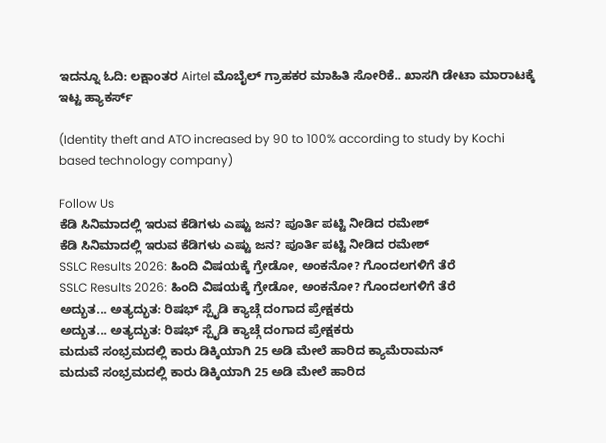ಇದನ್ನೂ ಓದಿ: ಲಕ್ಷಾಂತರ Airtel ಮೊಬೈಲ್ ಗ್ರಾಹಕರ ಮಾಹಿತಿ ಸೋರಿಕೆ.. ಖಾಸಗಿ ಡೇಟಾ ಮಾರಾಟಕ್ಕೆ ಇಟ್ಟ ಹ್ಯಾಕರ್ಸ್

(Identity theft and ATO increased by 90 to 100% according to study by Kochi based technology company)

Follow Us
ಕೆಡಿ ಸಿನಿಮಾದಲ್ಲಿ ಇರುವ ಕೆಡಿಗಳು ಎಷ್ಟು ಜನ? ಪೂರ್ತಿ ಪಟ್ಟಿ ನೀಡಿದ ರಮೇಶ್
ಕೆಡಿ ಸಿನಿಮಾದಲ್ಲಿ ಇರುವ ಕೆಡಿಗಳು ಎಷ್ಟು ಜನ? ಪೂರ್ತಿ ಪಟ್ಟಿ ನೀಡಿದ ರಮೇಶ್
SSLC Results 2026: ಹಿಂದಿ ವಿಷಯಕ್ಕೆ ಗ್ರೇಡೋ, ಅಂಕನೋ? ಗೊಂದಲಗಳಿಗೆ ತೆರೆ
SSLC Results 2026: ಹಿಂದಿ ವಿಷಯಕ್ಕೆ ಗ್ರೇಡೋ, ಅಂಕನೋ? ಗೊಂದಲಗಳಿಗೆ ತೆರೆ
ಅದ್ಭುತ... ಅತ್ಯದ್ಭುತ: ರಿಷಭ್ ಸ್ಪೈಡಿ ಕ್ಯಾಚ್ಗೆ ದಂಗಾದ ಪ್ರೇಕ್ಷಕರು
ಅದ್ಭುತ... ಅತ್ಯದ್ಭುತ: ರಿಷಭ್ ಸ್ಪೈಡಿ ಕ್ಯಾಚ್ಗೆ ದಂಗಾದ ಪ್ರೇಕ್ಷಕರು
ಮದುವೆ ಸಂಭ್ರಮದಲ್ಲಿ ಕಾರು ಡಿಕ್ಕಿಯಾಗಿ 25 ಅಡಿ ಮೇಲೆ ಹಾರಿದ ಕ್ಯಾಮೆರಾಮನ್
ಮದುವೆ ಸಂಭ್ರಮದಲ್ಲಿ ಕಾರು ಡಿಕ್ಕಿಯಾಗಿ 25 ಅಡಿ ಮೇಲೆ ಹಾರಿದ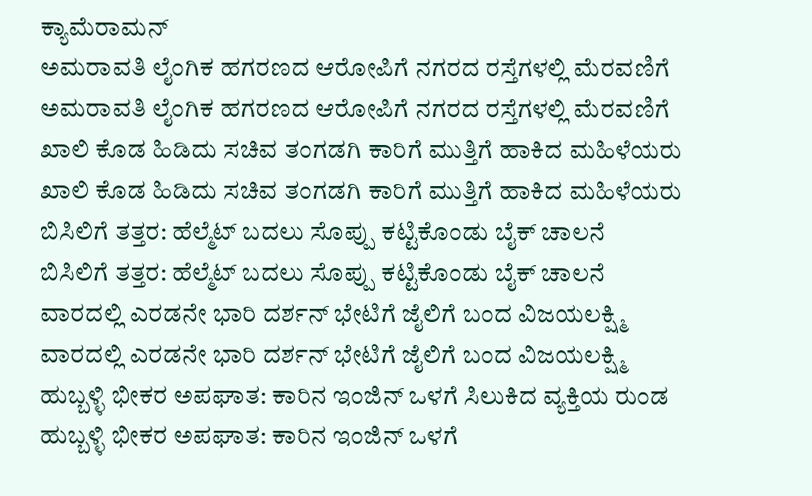ಕ್ಯಾಮೆರಾಮನ್
ಅಮರಾವತಿ ಲೈಂಗಿಕ ಹಗರಣದ ಆರೋಪಿಗೆ ನಗರದ ರಸ್ತೆಗಳಲ್ಲಿ ಮೆರವಣಿಗೆ
ಅಮರಾವತಿ ಲೈಂಗಿಕ ಹಗರಣದ ಆರೋಪಿಗೆ ನಗರದ ರಸ್ತೆಗಳಲ್ಲಿ ಮೆರವಣಿಗೆ
ಖಾಲಿ ಕೊಡ ಹಿಡಿದು ಸಚಿವ ತಂಗಡಗಿ ಕಾರಿಗೆ ಮುತ್ತಿಗೆ ಹಾಕಿದ ಮಹಿಳೆಯರು
ಖಾಲಿ ಕೊಡ ಹಿಡಿದು ಸಚಿವ ತಂಗಡಗಿ ಕಾರಿಗೆ ಮುತ್ತಿಗೆ ಹಾಕಿದ ಮಹಿಳೆಯರು
ಬಿಸಿಲಿಗೆ ತತ್ತರ: ಹೆಲ್ಮೆಟ್ ಬದಲು ಸೊಪ್ಪು ಕಟ್ಟಿಕೊಂಡು ಬೈಕ್ ಚಾಲನೆ
ಬಿಸಿಲಿಗೆ ತತ್ತರ: ಹೆಲ್ಮೆಟ್ ಬದಲು ಸೊಪ್ಪು ಕಟ್ಟಿಕೊಂಡು ಬೈಕ್ ಚಾಲನೆ
ವಾರದಲ್ಲಿ ಎರಡನೇ ಭಾರಿ ದರ್ಶನ್ ಭೇಟಿಗೆ ಜೈಲಿಗೆ ಬಂದ ವಿಜಯಲಕ್ಷ್ಮಿ
ವಾರದಲ್ಲಿ ಎರಡನೇ ಭಾರಿ ದರ್ಶನ್ ಭೇಟಿಗೆ ಜೈಲಿಗೆ ಬಂದ ವಿಜಯಲಕ್ಷ್ಮಿ
ಹುಬ್ಬಳ್ಳಿ ಭೀಕರ ಅಪಘಾತ: ಕಾರಿನ ಇಂಜಿನ್ ಒಳಗೆ ಸಿಲುಕಿದ ವ್ಯಕ್ತಿಯ ರುಂಡ
ಹುಬ್ಬಳ್ಳಿ ಭೀಕರ ಅಪಘಾತ: ಕಾರಿನ ಇಂಜಿನ್ ಒಳಗೆ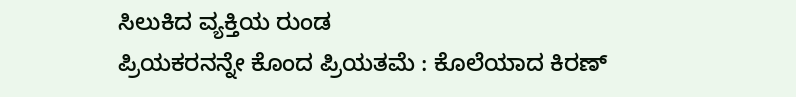ಸಿಲುಕಿದ ವ್ಯಕ್ತಿಯ ರುಂಡ
ಪ್ರಿಯಕರನನ್ನೇ ಕೊಂದ ಪ್ರಿಯತಮೆ : ಕೊಲೆಯಾದ ಕಿರಣ್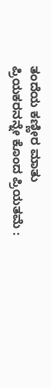ತಂದೆಯ ಕಣ್ಣೀರ ಮಾತು
ಪ್ರಿಯಕರನನ್ನೇ ಕೊಂದ ಪ್ರಿಯತಮೆ :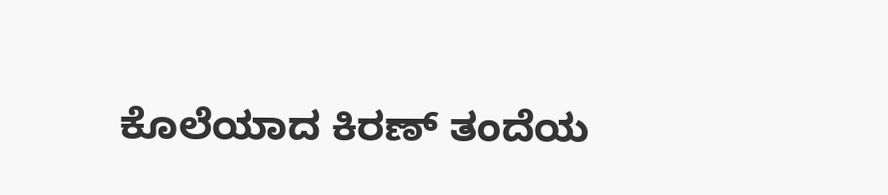ಕೊಲೆಯಾದ ಕಿರಣ್ ತಂದೆಯ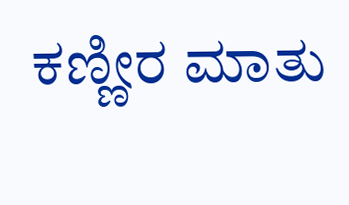ಕಣ್ಣೀರ ಮಾತು